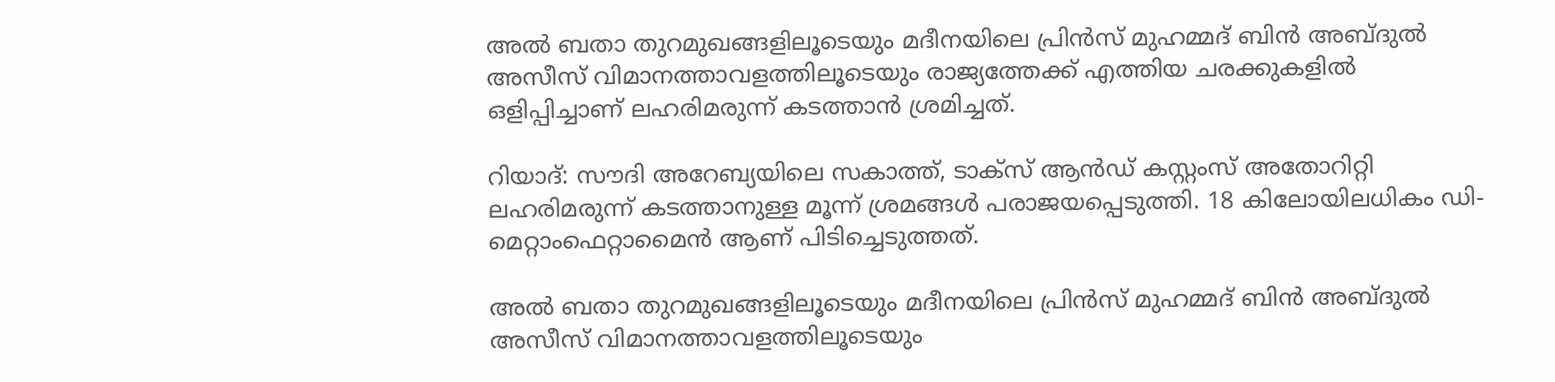അല്‍ ബതാ തുറമുഖങ്ങളിലൂടെയും മദീനയിലെ പ്രിന്‍സ് മുഹമ്മദ് ബിന്‍ അബ്ദുല്‍ അസീസ് വിമാനത്താവളത്തിലൂടെയും രാജ്യത്തേക്ക് എത്തിയ ചരക്കുകളില്‍ ഒളിപ്പിച്ചാണ് ലഹരിമരുന്ന് കടത്താന്‍ ശ്രമിച്ചത്.

റിയാദ്: സൗദി അറേബ്യയിലെ സകാത്ത്, ടാക്‌സ് ആന്‍ഡ് കസ്റ്റംസ് അതോറിറ്റി ലഹരിമരുന്ന് കടത്താനുള്ള മൂന്ന് ശ്രമങ്ങള്‍ പരാജയപ്പെടുത്തി. 18 കിലോയിലധികം ഡി-മെറ്റാംഫെറ്റാമൈന്‍ ആണ് പിടിച്ചെടുത്തത്.

അല്‍ ബതാ തുറമുഖങ്ങളിലൂടെയും മദീനയിലെ പ്രിന്‍സ് മുഹമ്മദ് ബിന്‍ അബ്ദുല്‍ അസീസ് വിമാനത്താവളത്തിലൂടെയും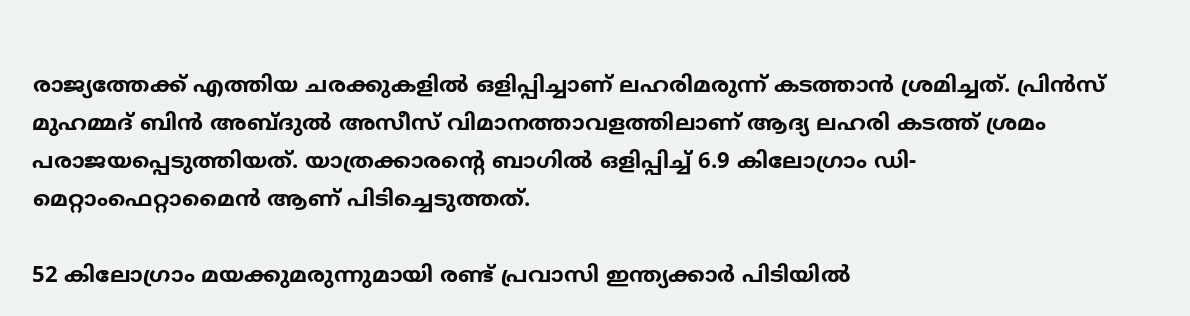രാജ്യത്തേക്ക് എത്തിയ ചരക്കുകളില്‍ ഒളിപ്പിച്ചാണ് ലഹരിമരുന്ന് കടത്താന്‍ ശ്രമിച്ചത്. പ്രിന്‍സ് മുഹമ്മദ് ബിന്‍ അബ്ദുല്‍ അസീസ് വിമാനത്താവളത്തിലാണ് ആദ്യ ലഹരി കടത്ത് ശ്രമം പരാജയപ്പെടുത്തിയത്. യാത്രക്കാരന്റെ ബാഗില്‍ ഒളിപ്പിച്ച് 6.9 കിലോഗ്രാം ഡി-മെറ്റാംഫെറ്റാമൈന്‍ ആണ് പിടിച്ചെടുത്തത്.

52 കിലോഗ്രാം മയക്കുമരുന്നുമായി രണ്ട് പ്രവാസി ഇന്ത്യക്കാര്‍ പിടിയില്‍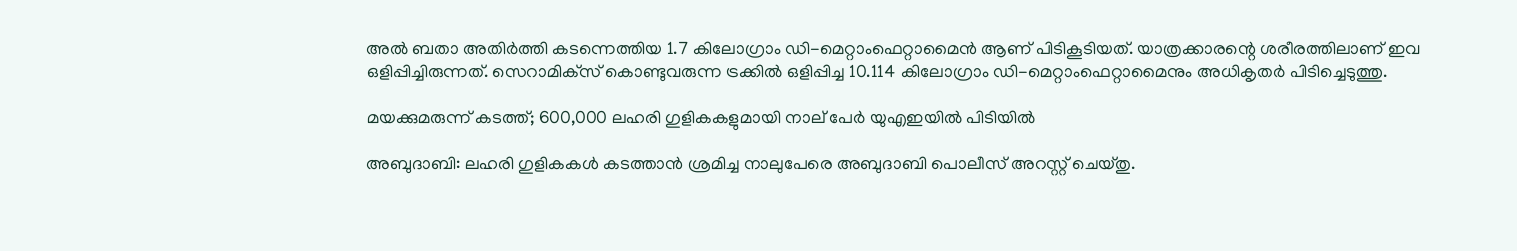അല്‍ ബതാ അതിര്‍ത്തി കടന്നെത്തിയ 1.7 കിലോഗ്രാം ഡി-മെറ്റാംഫെറ്റാമൈന്‍ ആണ് പിടികൂടിയത്. യാത്രക്കാരന്റെ ശരീരത്തിലാണ് ഇവ ഒളിപ്പിച്ചിരുന്നത്. സെറാമിക്‌സ് കൊണ്ടുവരുന്ന ട്രക്കില്‍ ഒളിപ്പിച്ച 10.114 കിലോഗ്രാം ഡി-മെറ്റാംഫെറ്റാമൈനും അധികൃതര്‍ പിടിച്ചെടുത്തു.

മയക്കുമരുന്ന് കടത്ത്; 600,000 ലഹരി ഗുളികകളുമായി നാല് പേര്‍ യുഎഇയില്‍ പിടിയില്‍

അബുദാബി: ലഹരി ഗുളികകള്‍ കടത്താന്‍ ശ്രമിച്ച നാലുപേരെ അബുദാബി പൊലീസ് അറസ്റ്റ് ചെയ്തു.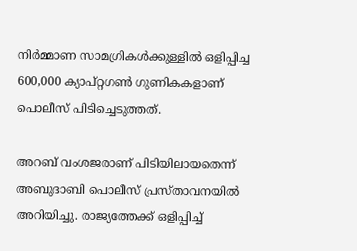നിര്‍മ്മാണ സാമഗ്രികള്‍ക്കുള്ളില്‍ ഒളിപ്പിച്ച 600,000 ക്യാപ്റ്റഗണ്‍ ഗുണികകളാണ് പൊലീസ് പിടിച്ചെടുത്തത്.

അറബ് വംശജരാണ് പിടിയിലായതെന്ന് അബുദാബി പൊലീസ് പ്രസ്താവനയില്‍ അറിയിച്ചു. രാജ്യത്തേക്ക് ഒളിപ്പിച്ച്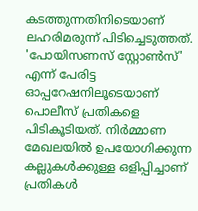കടത്തുന്നതിനിടെയാണ് ലഹരിമരുന്ന് പിടിച്ചെടുത്തത്. 'പോയിസണസ് സ്റ്റോണ്‍സ്' എന്ന് പേരിട്ട ഓപ്പറേഷനിലൂടെയാണ് പൊലീസ് പ്രതികളെ പിടികൂടിയത്. നിര്‍മ്മാണ മേഖലയില്‍ ഉപയോഗിക്കുന്ന കല്ലുകള്‍ക്കുള്ള ഒളിപ്പിച്ചാണ് പ്രതികള്‍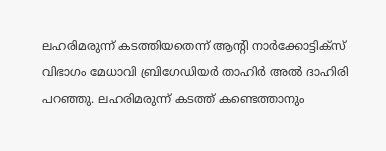ലഹരിമരുന്ന് കടത്തിയതെന്ന് ആന്‍റി നാര്‍ക്കോട്ടിക്സ് വിഭാഗം മേധാവി ബ്രിഗേഡിയര്‍ താഹിര്‍ അല്‍ ദാഹിരി പറഞ്ഞു. ലഹരിമരുന്ന് കടത്ത് കണ്ടെത്താനും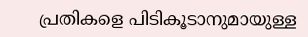പ്രതികളെ പിടികൂടാനുമായുള്ള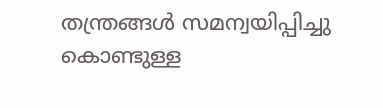തന്ത്രങ്ങള്‍ സമന്വയിപ്പിച്ചു കൊണ്ടുള്ള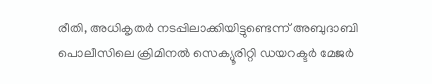രീതി, അധികൃതര്‍ നടപ്പിലാക്കിയിട്ടുണ്ടെന്ന് അബുദാബി പൊലീസിലെ ക്രിമിനല്‍ സെക്യൂരിറ്റി ഡയറക്ടര്‍ മേജര്‍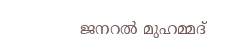ജനറല്‍ മുഹമ്മദ്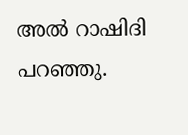അല്‍ റാഷിദി പറഞ്ഞു.